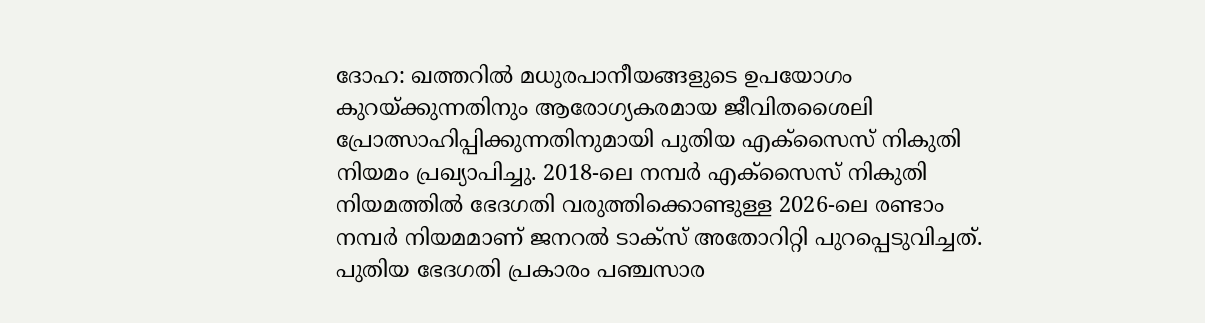ദോഹ: ഖത്തറിൽ മധുരപാനീയങ്ങളുടെ ഉപയോഗം കുറയ്ക്കുന്നതിനും ആരോഗ്യകരമായ ജീവിതശൈലി പ്രോത്സാഹിപ്പിക്കുന്നതിനുമായി പുതിയ എക്സൈസ് നികുതി നിയമം പ്രഖ്യാപിച്ചു. 2018-ലെ നമ്പർ എക്സൈസ് നികുതി നിയമത്തിൽ ഭേദഗതി വരുത്തിക്കൊണ്ടുള്ള 2026-ലെ രണ്ടാം നമ്പർ നിയമമാണ് ജനറൽ ടാക്സ് അതോറിറ്റി പുറപ്പെടുവിച്ചത്.
പുതിയ ഭേദഗതി പ്രകാരം പഞ്ചസാര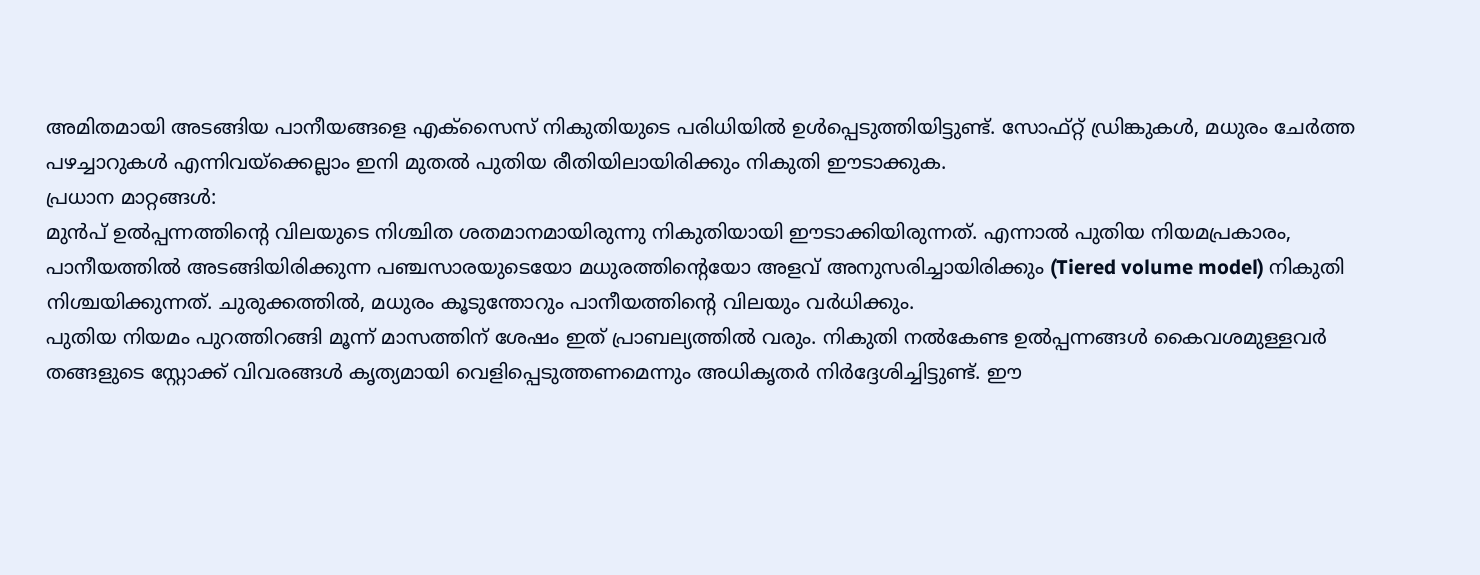അമിതമായി അടങ്ങിയ പാനീയങ്ങളെ എക്സൈസ് നികുതിയുടെ പരിധിയിൽ ഉൾപ്പെടുത്തിയിട്ടുണ്ട്. സോഫ്റ്റ് ഡ്രിങ്കുകൾ, മധുരം ചേർത്ത പഴച്ചാറുകൾ എന്നിവയ്ക്കെല്ലാം ഇനി മുതൽ പുതിയ രീതിയിലായിരിക്കും നികുതി ഈടാക്കുക.
പ്രധാന മാറ്റങ്ങൾ:
മുൻപ് ഉൽപ്പന്നത്തിന്റെ വിലയുടെ നിശ്ചിത ശതമാനമായിരുന്നു നികുതിയായി ഈടാക്കിയിരുന്നത്. എന്നാൽ പുതിയ നിയമപ്രകാരം, പാനീയത്തിൽ അടങ്ങിയിരിക്കുന്ന പഞ്ചസാരയുടെയോ മധുരത്തിന്റെയോ അളവ് അനുസരിച്ചായിരിക്കും (Tiered volume model) നികുതി നിശ്ചയിക്കുന്നത്. ചുരുക്കത്തിൽ, മധുരം കൂടുന്തോറും പാനീയത്തിന്റെ വിലയും വർധിക്കും.
പുതിയ നിയമം പുറത്തിറങ്ങി മൂന്ന് മാസത്തിന് ശേഷം ഇത് പ്രാബല്യത്തിൽ വരും. നികുതി നൽകേണ്ട ഉൽപ്പന്നങ്ങൾ കൈവശമുള്ളവർ തങ്ങളുടെ സ്റ്റോക്ക് വിവരങ്ങൾ കൃത്യമായി വെളിപ്പെടുത്തണമെന്നും അധികൃതർ നിർദ്ദേശിച്ചിട്ടുണ്ട്. ഈ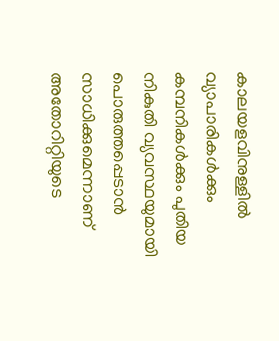കാലയളവിനുള്ളിൽ വ്യാപാരികൾക്കും കമ്പനികൾക്കും പുതിയ നികുതി വ്യവസ്ഥയുമായി പൊരുത്തപ്പെടാൻ സാധിക്കുമെന്നാണ് അതോറിറ്റിയുടെ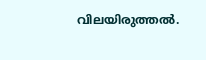വിലയിരുത്തൽ.